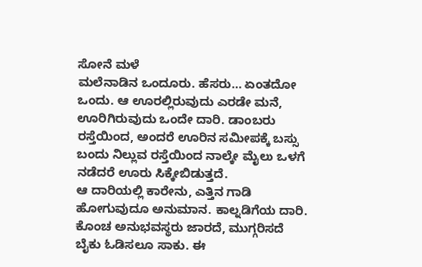ಸೋನೆ ಮಳೆ
ಮಲೆನಾಡಿನ ಒಂದೂರು. ಹೆಸರು… ಏಂತದೋ ಒಂದು. ಆ ಊರಲ್ಲಿರುವುದು ಎರಡೇ ಮನೆ, ಊರಿಗಿರುವುದು ಒಂದೇ ದಾರಿ. ಡಾಂಬರು ರಸ್ತೆಯಿಂದ, ಅಂದರೆ ಊರಿನ ಸಮೀಪಕ್ಕೆ ಬಸ್ಸು ಬಂದು ನಿಲ್ಲುವ ರಸ್ತೆಯಿಂದ ನಾಲ್ಕೇ ಮೈಲು ಒಳಗೆ ನಡೆದರೆ ಊರು ಸಿಕ್ಕೇಬಿಡುತ್ತದೆ.
ಆ ದಾರಿಯಲ್ಲಿ ಕಾರೇನು, ಎತ್ತಿನ ಗಾಡಿ ಹೋಗುವುದೂ ಅನುಮಾನ. ಕಾಲ್ನಡಿಗೆಯ ದಾರಿ. ಕೊಂಚ ಅನುಭವಸ್ಥರು ಜಾರದೆ, ಮುಗ್ಗರಿಸದೆ ಬೈಕು ಓಡಿಸಲೂ ಸಾಕು. ಈ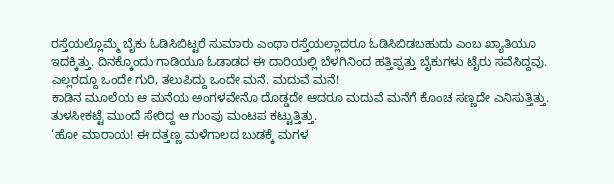ರಸ್ತೆಯಲ್ಲೊಮ್ಮೆ ಬೈಕು ಓಡಿಸಿಬಿಟ್ಟರೆ ಸುಮಾರು ಎಂಥಾ ರಸ್ತೆಯಲ್ಲಾದರೂ ಓಡಿಸಿಬಿಡಬಹುದು ಎಂಬ ಖ್ಯಾತಿಯೂ ಇದಕ್ಕಿತ್ತು. ದಿನಕ್ಕೊಂದು ಗಾಡಿಯೂ ಓಡಾಡದ ಈ ದಾರಿಯಲ್ಲಿ ಬೆಳಗಿನಿಂದ ಹತ್ತಿಪ್ಪತ್ತು ಬೈಕುಗಳು ಟೈರು ಸವೆಸಿದ್ದವು. ಎಲ್ಲರದ್ದೂ ಒಂದೇ ಗುರಿ, ತಲುಪಿದ್ದು ಒಂದೇ ಮನೆ. ಮದುವೆ ಮನೆ!
ಕಾಡಿನ ಮೂಲೆಯ ಆ ಮನೆಯ ಅಂಗಳವೇನೊ ದೊಡ್ಡದೇ ಆದರೂ ಮದುವೆ ಮನೆಗೆ ಕೊಂಚ ಸಣ್ಣದೇ ಎನಿಸುತ್ತಿತ್ತು. ತುಳಸೀಕಟ್ಟೆ ಮುಂದೆ ಸೇರಿದ್ದ ಆ ಗುಂಪು ಮಂಟಪ ಕಟ್ಟುತ್ತಿತ್ತು.
‘ಹೋ ಮಾರಾಯ! ಈ ದತ್ತಣ್ಣ ಮಳೆಗಾಲದ ಬುಡಕ್ಕೆ ಮಗಳ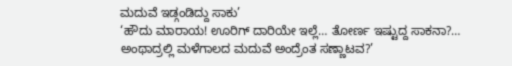ಮದುವೆ ಇಡ್ಗಂಡಿದ್ದು ಸಾಕು’
‘ಹೌದು ಮಾರಾಯ! ಊರಿಗ್ ದಾರಿಯೇ ಇಲ್ಲೆ… ತೋರ್ಣ ಇಷ್ಟುದ್ದ ಸಾಕನಾ?… ಅಂಥಾದ್ರಲ್ಲಿ ಮಳೆಗಾಲದ ಮದುವೆ ಅಂದ್ರೆಂತ ಸಣ್ಣಾಟವ?’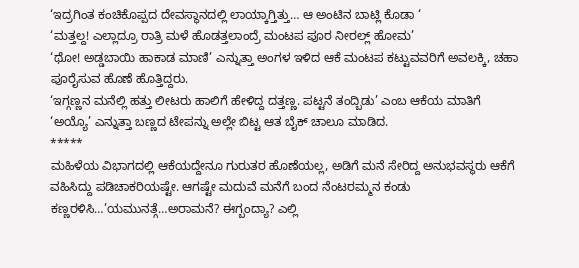‘ಇದ್ರಗಿಂತ ಕಂಚಿಕೊಪ್ಪದ ದೇವಸ್ಥಾನದಲ್ಲಿ ಲಾಯ್ಕಾಗ್ತಿತ್ತು… ಆ ಅಂಟಿನ ಬಾಟ್ಲಿ ಕೊಡಾ ‘
‘ಮತ್ತಲ್ದ! ಎಲ್ಲಾದ್ರೂ ರಾತ್ರಿ ಮಳೆ ಹೊಡತ್ತಲಾಂದ್ರೆ ಮಂಟಪ ಪೂರ ನೀರಲ್ಲ್ ಹೋಮ’
‘ಥೋ! ಅಡ್ಡಬಾಯಿ ಹಾಕಾಡ ಮಾಣಿ’ ಎನ್ನುತ್ತಾ ಅಂಗಳ ಇಳಿದ ಆಕೆ ಮಂಟಪ ಕಟ್ಟುವವರಿಗೆ ಅವಲಕ್ಕಿ, ಚಹಾ ಪೂರೈಸುವ ಹೊಣೆ ಹೊತ್ತಿದ್ದರು.
‘ಇಗ್ಗಣ್ಣನ ಮನೆಲ್ಲಿ ಹತ್ತು ಲೀಟರು ಹಾಲಿಗೆ ಹೇಳಿದ್ದ ದತ್ತಣ್ಣ. ಪಟ್ಟನೆ ತಂದ್ಬಿಡು’ ಎಂಬ ಆಕೆಯ ಮಾತಿಗೆ ‘ಅಯ್ಯೊ’ ಎನ್ನುತ್ತಾ ಬಣ್ಣದ ಟೇಪನ್ನು ಅಲ್ಲೇ ಬಿಟ್ಟ ಆತ ಬೈಕ್ ಚಾಲೂ ಮಾಡಿದ.
*****
ಮಹಿಳೆಯ ವಿಭಾಗದಲ್ಲಿ ಆಕೆಯದ್ದೇನೂ ಗುರುತರ ಹೊಣೆಯಲ್ಲ, ಅಡಿಗೆ ಮನೆ ಸೇರಿದ್ದ ಅನುಭವಸ್ಥರು ಆಕೆಗೆ ವಹಿಸಿದ್ದು ಪಡಿಚಾಕರಿಯಷ್ಟೇ. ಆಗಷ್ಟೇ ಮದುವೆ ಮನೆಗೆ ಬಂದ ನೆಂಟರಮ್ಮನ ಕಂಡು ಕಣ್ಣರಳಿಸಿ…’ಯಮುನತ್ಗೆ…ಅರಾಮನೆ? ಈಗ್ಬಂದ್ಯಾ? ಎಲ್ಲಿ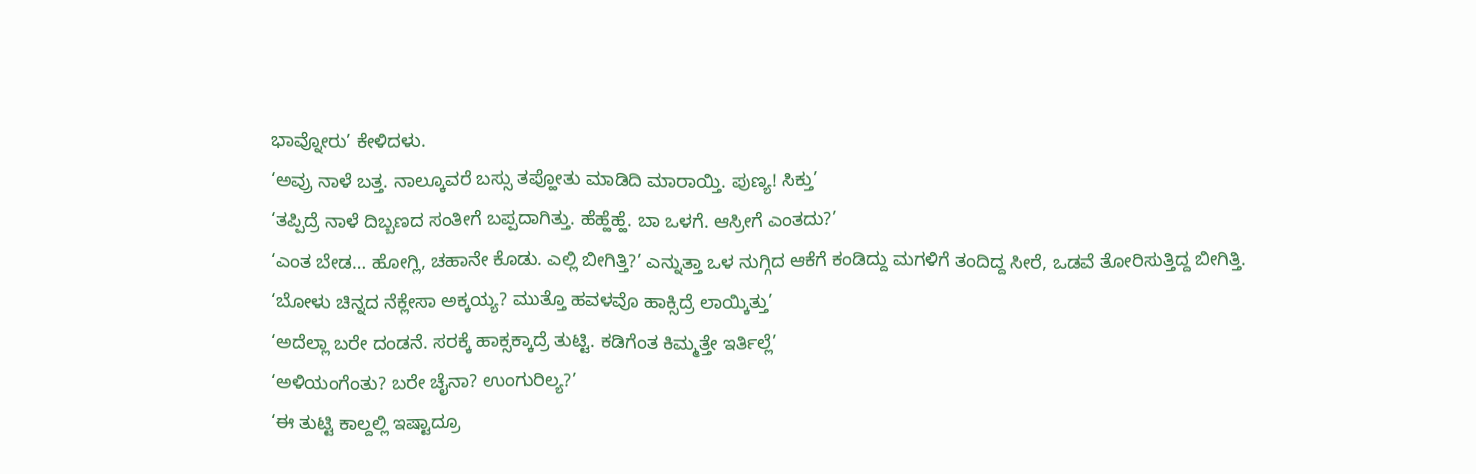ಭಾವ್ನೋರು’ ಕೇಳಿದಳು.
‘ಅವ್ರು ನಾಳೆ ಬತ್ತ. ನಾಲ್ಕೂವರೆ ಬಸ್ಸು ತಪ್ಹೋತು ಮಾಡಿದಿ ಮಾರಾಯ್ತಿ. ಪುಣ್ಯ! ಸಿಕ್ತು’
‘ತಪ್ಪಿದ್ರೆ ನಾಳೆ ದಿಬ್ಬಣದ ಸಂತೀಗೆ ಬಪ್ಪದಾಗಿತ್ತು. ಹೆಹ್ಹೆಹ್ಹೆ. ಬಾ ಒಳಗೆ. ಆಸ್ರೀಗೆ ಎಂತದು?’
‘ಎಂತ ಬೇಡ… ಹೋಗ್ಲಿ, ಚಹಾನೇ ಕೊಡು. ಎಲ್ಲಿ ಬೀಗಿತ್ತಿ?’ ಎನ್ನುತ್ತಾ ಒಳ ನುಗ್ಗಿದ ಆಕೆಗೆ ಕಂಡಿದ್ದು ಮಗಳಿಗೆ ತಂದಿದ್ದ ಸೀರೆ, ಒಡವೆ ತೋರಿಸುತ್ತಿದ್ದ ಬೀಗಿತ್ತಿ.
‘ಬೋಳು ಚಿನ್ನದ ನೆಕ್ಲೇಸಾ ಅಕ್ಕಯ್ಯ? ಮುತ್ತೊ ಹವಳವೊ ಹಾಕ್ಸಿದ್ರೆ ಲಾಯ್ಕಿತ್ತು’
‘ಅದೆಲ್ಲಾ ಬರೇ ದಂಡನೆ. ಸರಕ್ಕೆ ಹಾಕ್ಸಕ್ಕಾದ್ರೆ ತುಟ್ಟಿ. ಕಡಿಗೆಂತ ಕಿಮ್ಮತ್ತೇ ಇರ್ತಿಲ್ಲೆ’
‘ಅಳಿಯಂಗೆಂತು? ಬರೇ ಚೈನಾ? ಉಂಗುರಿಲ್ಯ?’
‘ಈ ತುಟ್ಟಿ ಕಾಲ್ದಲ್ಲಿ ಇಷ್ಟಾದ್ರೂ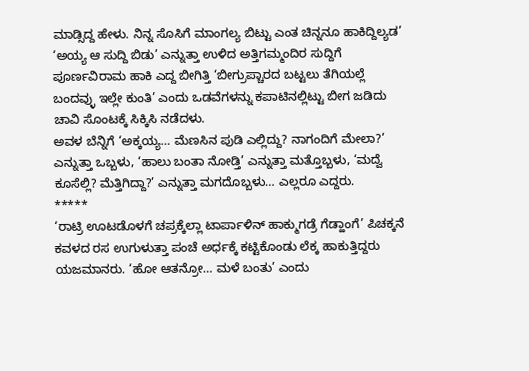ಮಾಡ್ಸಿದ್ದ ಹೇಳು. ನಿನ್ನ ಸೊಸಿಗೆ ಮಾಂಗಲ್ಯ ಬಿಟ್ಟು ಎಂತ ಚಿನ್ನನೂ ಹಾಕಿದ್ದಿಲ್ಯಡ’
‘ಅಯ್ಯ ಆ ಸುದ್ದಿ ಬಿಡು’ ಎನ್ನುತ್ತಾ ಉಳಿದ ಅತ್ತಿಗಮ್ಮಂದಿರ ಸುದ್ದಿಗೆ ಪೂರ್ಣವಿರಾಮ ಹಾಕಿ ಎದ್ದ ಬೀಗಿತ್ತಿ ‘ಬೀಗ್ರುಪ್ಚಾರದ ಬಟ್ಟಲು ತೆಗಿಯಲ್ಲೆ ಬಂದವ್ಳು ಇಲ್ಲೇ ಕುಂತಿ’ ಎಂದು ಒಡವೆಗಳನ್ನು ಕಪಾಟಿನಲ್ಲಿಟ್ಟು ಬೀಗ ಜಡಿದು ಚಾವಿ ಸೊಂಟಕ್ಕೆ ಸಿಕ್ಕಿಸಿ ನಡೆದಳು.
ಅವಳ ಬೆನ್ನಿಗೆ ‘ಅಕ್ಕಯ್ಯ… ಮೆಣಸಿನ ಪುಡಿ ಎಲ್ಲಿದ್ದು? ನಾಗಂದಿಗೆ ಮೇಲಾ?’ ಎನ್ನುತ್ತಾ ಒಬ್ಬಳು, ‘ಹಾಲು ಬಂತಾ ನೋಡ್ತಿ’ ಎನ್ನುತ್ತಾ ಮತ್ತೊಬ್ಬಳು, ‘ಮದ್ವೆ ಕೂಸೆಲ್ಲಿ? ಮೆತ್ತಿಗಿದ್ದಾ?’ ಎನ್ನುತ್ತಾ ಮಗದೊಬ್ಬಳು… ಎಲ್ಲರೂ ಎದ್ದರು.
*****
‘ರಾಟ್ರಿ ಊಟಡೊಳಗೆ ಚಪ್ರಕ್ಕೆಲ್ಲಾ ಟಾರ್ಪಾಳಿನ್ ಹಾಕ್ಮುಗಡ್ರೆ ಗೆಡ್ಹಾಂಗೆ’ ಪಿಚಕ್ಕನೆ ಕವಳದ ರಸ ಉಗುಳುತ್ತಾ ಪಂಚೆ ಅರ್ಧಕ್ಕೆ ಕಟ್ಟಿಕೊಂಡು ಲೆಕ್ಕ ಹಾಕುತ್ತಿದ್ದರು ಯಜಮಾನರು. ‘ಹೋ ಆತನ್ರೋ… ಮಳೆ ಬಂತು’ ಎಂದು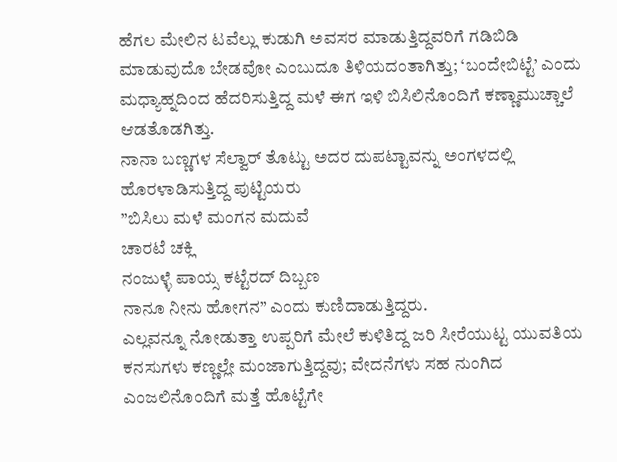ಹೆಗಲ ಮೇಲಿನ ಟವೆಲ್ಲು ಕುಡುಗಿ ಅವಸರ ಮಾಡುತ್ತಿದ್ದವರಿಗೆ ಗಡಿಬಿಡಿ ಮಾಡುವುದೊ ಬೇಡವೋ ಎಂಬುದೂ ತಿಳಿಯದಂತಾಗಿತ್ತು; ‘ಬಂದೇಬಿಟ್ಟೆ’ ಎಂದು ಮಧ್ಯಾಹ್ನದಿಂದ ಹೆದರಿಸುತ್ತಿದ್ದ ಮಳೆ ಈಗ ಇಳಿ ಬಿಸಿಲಿನೊಂದಿಗೆ ಕಣ್ಣಾಮುಚ್ಚಾಲೆ ಆಡತೊಡಗಿತ್ತು.
ನಾನಾ ಬಣ್ಣಗಳ ಸೆಲ್ವಾರ್ ತೊಟ್ಟು ಅದರ ದುಪಟ್ಟಾವನ್ನು ಅಂಗಳದಲ್ಲಿ ಹೊರಳಾಡಿಸುತ್ತಿದ್ದ ಪುಟ್ಟಿಯರು
”ಬಿಸಿಲು ಮಳೆ ಮಂಗನ ಮದುವೆ
ಚಾರಟೆ ಚಕ್ಲಿ
ನಂಜುಳ್ಳೆ ಪಾಯ್ಸ ಕಟ್ಟೆರದ್ ದಿಬ್ಬಣ
ನಾನೂ ನೀನು ಹೋಗನ” ಎಂದು ಕುಣಿದಾಡುತ್ತಿದ್ದರು.
ಎಲ್ಲವನ್ನೂ ನೋಡುತ್ತಾ ಉಪ್ಪರಿಗೆ ಮೇಲೆ ಕುಳಿತಿದ್ದ ಜರಿ ಸೀರೆಯುಟ್ಟ ಯುವತಿಯ ಕನಸುಗಳು ಕಣ್ಣಲ್ಲೇ ಮಂಜಾಗುತ್ತಿದ್ದವು; ವೇದನೆಗಳು ಸಹ ನುಂಗಿದ ಎಂಜಲಿನೊಂದಿಗೆ ಮತ್ತೆ ಹೊಟ್ಟೆಗೇ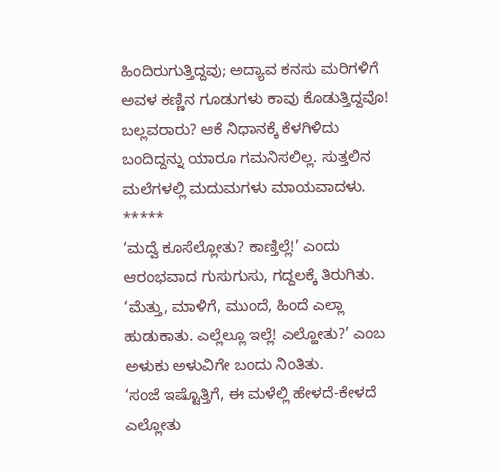ಹಿಂದಿರುಗುತ್ತಿದ್ದವು; ಅದ್ಯಾವ ಕನಸು ಮರಿಗಳಿಗೆ ಅವಳ ಕಣ್ಣಿನ ಗೂಡುಗಳು ಕಾವು ಕೊಡುತ್ತಿದ್ದವೊ! ಬಲ್ಲವರಾರು? ಆಕೆ ನಿಧಾನಕ್ಕೆ ಕೆಳಗಿಳಿದು ಬಂದಿದ್ದನ್ನು ಯಾರೂ ಗಮನಿಸಲಿಲ್ಲ. ಸುತ್ತಲಿನ ಮಲೆಗಳಲ್ಲಿ ಮದುಮಗಳು ಮಾಯವಾದಳು.
*****
‘ಮದ್ವೆ ಕೂಸೆಲ್ಲೋತು? ಕಾಣ್ತಿಲ್ಲೆ!’ ಎಂದು ಆರಂಭವಾದ ಗುಸುಗುಸು, ಗದ್ದಲಕ್ಕೆ ತಿರುಗಿತು. ‘ಮೆತ್ತು, ಮಾಳಿಗೆ, ಮುಂದೆ, ಹಿಂದೆ ಎಲ್ಲಾ ಹುಡುಕಾತು. ಎಲ್ಲೆಲ್ಲೂ ಇಲ್ಲೆ! ಎಲ್ಹೋತು?’ ಎಂಬ ಅಳುಕು ಅಳುವಿಗೇ ಬಂದು ನಿಂತಿತು.
‘ಸಂಜೆ ಇಷ್ಟೊತ್ತಿಗೆ, ಈ ಮಳೆಲ್ಲಿ ಹೇಳದೆ-ಕೇಳದೆ ಎಲ್ಲೋತು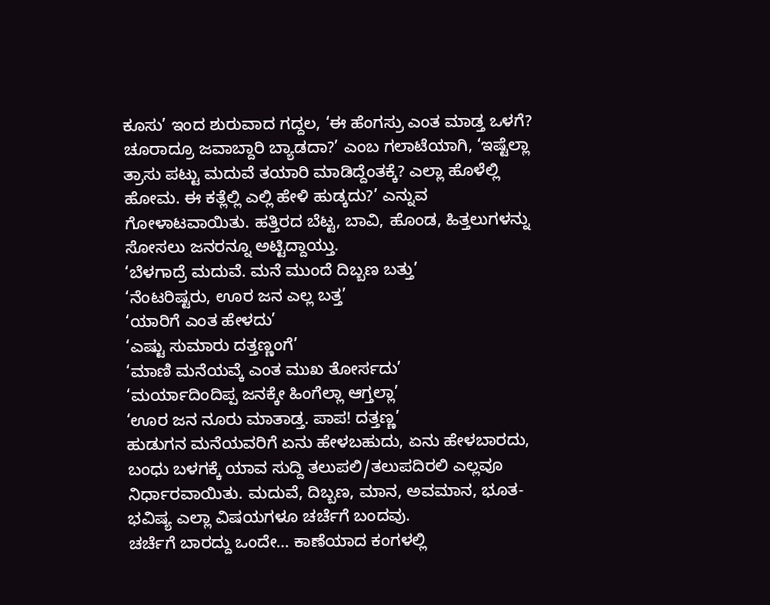ಕೂಸು’ ಇಂದ ಶುರುವಾದ ಗದ್ದಲ, ‘ಈ ಹೆಂಗಸ್ರು ಎಂತ ಮಾಡ್ತ ಒಳಗೆ? ಚೂರಾದ್ರೂ ಜವಾಬ್ದಾರಿ ಬ್ಯಾಡದಾ?’ ಎಂಬ ಗಲಾಟೆಯಾಗಿ, ‘ಇಷ್ಟೆಲ್ಲಾ ತ್ರಾಸು ಪಟ್ಟು ಮದುವೆ ತಯಾರಿ ಮಾಡಿದ್ದೆಂತಕ್ಕೆ? ಎಲ್ಲಾ ಹೊಳೆಲ್ಲಿ ಹೋಮ. ಈ ಕತ್ಲೆಲ್ಲಿ ಎಲ್ಲಿ ಹೇಳಿ ಹುಡ್ಕದು?’ ಎನ್ನುವ ಗೋಳಾಟವಾಯಿತು. ಹತ್ತಿರದ ಬೆಟ್ಟ, ಬಾವಿ, ಹೊಂಡ, ಹಿತ್ತಲುಗಳನ್ನು ಸೋಸಲು ಜನರನ್ನೂ ಅಟ್ಟಿದ್ದಾಯ್ತು.
‘ಬೆಳಗಾದ್ರೆ ಮದುವೆ. ಮನೆ ಮುಂದೆ ದಿಬ್ಬಣ ಬತ್ತು’
‘ನೆಂಟರಿಷ್ಟರು, ಊರ ಜನ ಎಲ್ಲ ಬತ್ತ’
‘ಯಾರಿಗೆ ಎಂತ ಹೇಳದು’
‘ಎಷ್ಟು ಸುಮಾರು ದತ್ತಣ್ಣಂಗೆ’
‘ಮಾಣಿ ಮನೆಯವ್ಕೆ ಎಂತ ಮುಖ ತೋರ್ಸದು’
‘ಮರ್ಯಾದಿಂದಿಪ್ಪ ಜನಕ್ಕೇ ಹಿಂಗೆಲ್ಲಾ ಆಗ್ತಲ್ಲಾ’
‘ಊರ ಜನ ನೂರು ಮಾತಾಡ್ತ. ಪಾಪ! ದತ್ತಣ್ಣ’
ಹುಡುಗನ ಮನೆಯವರಿಗೆ ಏನು ಹೇಳಬಹುದು, ಏನು ಹೇಳಬಾರದು, ಬಂಧು ಬಳಗಕ್ಕೆ ಯಾವ ಸುದ್ದಿ ತಲುಪಲಿ/ತಲುಪದಿರಲಿ ಎಲ್ಲವೂ ನಿರ್ಧಾರವಾಯಿತು. ಮದುವೆ, ದಿಬ್ಬಣ, ಮಾನ, ಅವಮಾನ, ಭೂತ-ಭವಿಷ್ಯ ಎಲ್ಲಾ ವಿಷಯಗಳೂ ಚರ್ಚೆಗೆ ಬಂದವು.
ಚರ್ಚೆಗೆ ಬಾರದ್ದು ಒಂದೇ… ಕಾಣೆಯಾದ ಕಂಗಳಲ್ಲಿ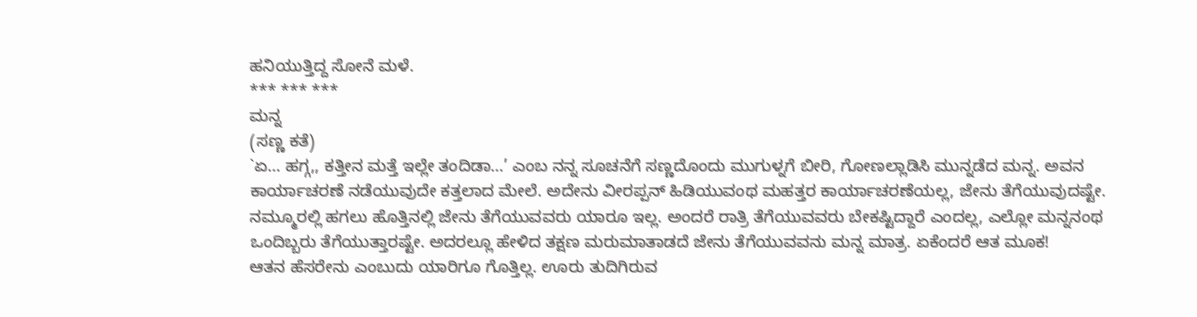ಹನಿಯುತ್ತಿದ್ದ ಸೋನೆ ಮಳೆ.
*** *** ***
ಮನ್ನ
(ಸಣ್ಣ ಕತೆ)
`ಏ… ಹಗ್ಗ,, ಕತ್ತೀನ ಮತ್ತೆ ಇಲ್ಲೇ ತಂದಿಡಾ…’ ಎಂಬ ನನ್ನ ಸೂಚನೆಗೆ ಸಣ್ಣದೊಂದು ಮುಗುಳ್ನಗೆ ಬೀರಿ, ಗೋಣಲ್ಲಾಡಿಸಿ ಮುನ್ನಡೆದ ಮನ್ನ. ಅವನ ಕಾರ್ಯಾಚರಣೆ ನಡೆಯುವುದೇ ಕತ್ತಲಾದ ಮೇಲೆ. ಅದೇನು ವೀರಪ್ಪನ್ ಹಿಡಿಯುವಂಥ ಮಹತ್ತರ ಕಾರ್ಯಾಚರಣೆಯಲ್ಲ, ಜೇನು ತೆಗೆಯುವುದಷ್ಟೇ. ನಮ್ಮೂರಲ್ಲಿ ಹಗಲು ಹೊತ್ತಿನಲ್ಲಿ ಜೇನು ತೆಗೆಯುವವರು ಯಾರೂ ಇಲ್ಲ. ಅಂದರೆ ರಾತ್ರಿ ತೆಗೆಯುವವರು ಬೇಕಷ್ಟಿದ್ದಾರೆ ಎಂದಲ್ಲ, ಎಲ್ಲೋ ಮನ್ನನಂಥ ಒಂದಿಬ್ಬರು ತೆಗೆಯುತ್ತಾರಷ್ಟೇ. ಅದರಲ್ಲೂ ಹೇಳಿದ ತಕ್ಷಣ ಮರುಮಾತಾಡದೆ ಜೇನು ತೆಗೆಯುವವನು ಮನ್ನ ಮಾತ್ರ. ಏಕೆಂದರೆ ಆತ ಮೂಕ!
ಆತನ ಹೆಸರೇನು ಎಂಬುದು ಯಾರಿಗೂ ಗೊತ್ತಿಲ್ಲ. ಊರು ತುದಿಗಿರುವ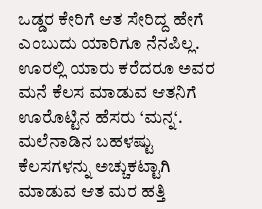ಒಡ್ಡರ ಕೇರಿಗೆ ಆತ ಸೇರಿದ್ದ ಹೇಗೆ ಎಂಬುದು ಯಾರಿಗೂ ನೆನಪಿಲ್ಲ. ಊರಲ್ಲಿ ಯಾರು ಕರೆದರೂ ಅವರ ಮನೆ ಕೆಲಸ ಮಾಡುವ ಆತನಿಗೆ ಊರೊಟ್ಟಿನ ಹೆಸರು ‘ಮನ್ನ‘. ಮಲೆನಾಡಿನ ಬಹಳಷ್ಟು ಕೆಲಸಗಳನ್ನು ಅಚ್ಚುಕಟ್ಟಾಗಿ ಮಾಡುವ ಆತ ಮರ ಹತ್ತಿ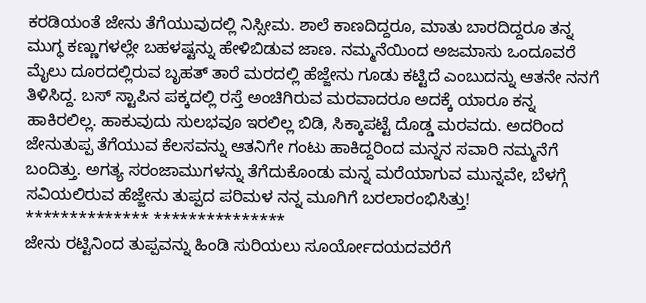ಕರಡಿಯಂತೆ ಜೇನು ತೆಗೆಯುವುದಲ್ಲಿ ನಿಸ್ಸೀಮ. ಶಾಲೆ ಕಾಣದಿದ್ದರೂ, ಮಾತು ಬಾರದಿದ್ದರೂ ತನ್ನ ಮುಗ್ಧ ಕಣ್ಣುಗಳಲ್ಲೇ ಬಹಳಷ್ಟನ್ನು ಹೇಳಿಬಿಡುವ ಜಾಣ. ನಮ್ಮನೆಯಿಂದ ಅಜಮಾಸು ಒಂದೂವರೆ ಮೈಲು ದೂರದಲ್ಲಿರುವ ಬೃಹತ್ ತಾರೆ ಮರದಲ್ಲಿ ಹೆಜ್ಜೇನು ಗೂಡು ಕಟ್ಟಿದೆ ಎಂಬುದನ್ನು ಆತನೇ ನನಗೆ ತಿಳಿಸಿದ್ದ. ಬಸ್ ಸ್ಟಾಪಿನ ಪಕ್ಕದಲ್ಲಿ ರಸ್ತೆ ಅಂಚಿಗಿರುವ ಮರವಾದರೂ ಅದಕ್ಕೆ ಯಾರೂ ಕನ್ನ ಹಾಕಿರಲಿಲ್ಲ. ಹಾಕುವುದು ಸುಲಭವೂ ಇರಲಿಲ್ಲ ಬಿಡಿ, ಸಿಕ್ಕಾಪಟ್ಟೆ ದೊಡ್ಡ ಮರವದು. ಅದರಿಂದ ಜೇನುತುಪ್ಪ ತೆಗೆಯುವ ಕೆಲಸವನ್ನು ಆತನಿಗೇ ಗಂಟು ಹಾಕಿದ್ದರಿಂದ ಮನ್ನನ ಸವಾರಿ ನಮ್ಮನೆಗೆ ಬಂದಿತ್ತು. ಅಗತ್ಯ ಸರಂಜಾಮುಗಳನ್ನು ತೆಗೆದುಕೊಂಡು ಮನ್ನ ಮರೆಯಾಗುವ ಮುನ್ನವೇ, ಬೆಳಗ್ಗೆ ಸವಿಯಲಿರುವ ಹೆಜ್ಜೇನು ತುಪ್ಪದ ಪರಿಮಳ ನನ್ನ ಮೂಗಿಗೆ ಬರಲಾರಂಭಿಸಿತ್ತು!
************** ***************
ಜೇನು ರಟ್ಟಿನಿಂದ ತುಪ್ಪವನ್ನು ಹಿಂಡಿ ಸುರಿಯಲು ಸೂರ್ಯೋದಯದವರೆಗೆ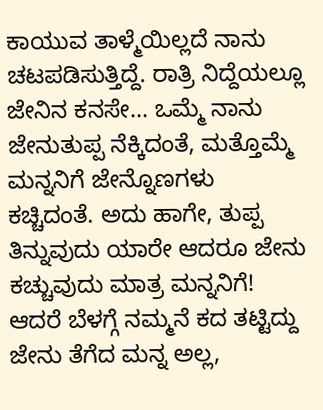ಕಾಯುವ ತಾಳ್ಮೆಯಿಲ್ಲದೆ ನಾನು ಚಟಪಡಿಸುತ್ತಿದ್ದೆ. ರಾತ್ರಿ ನಿದ್ದೆಯಲ್ಲೂ ಜೇನಿನ ಕನಸೇ… ಒಮ್ಮೆ ನಾನು ಜೇನುತುಪ್ಪ ನೆಕ್ಕಿದಂತೆ, ಮತ್ತೊಮ್ಮೆ ಮನ್ನನಿಗೆ ಜೇನ್ನೊಣಗಳು ಕಚ್ಚಿದಂತೆ. ಅದು ಹಾಗೇ, ತುಪ್ಪ ತಿನ್ನುವುದು ಯಾರೇ ಆದರೂ ಜೇನು ಕಚ್ಚುವುದು ಮಾತ್ರ ಮನ್ನನಿಗೆ! ಆದರೆ ಬೆಳಗ್ಗೆ ನಮ್ಮನೆ ಕದ ತಟ್ಟಿದ್ದು ಜೇನು ತೆಗೆದ ಮನ್ನ ಅಲ್ಲ,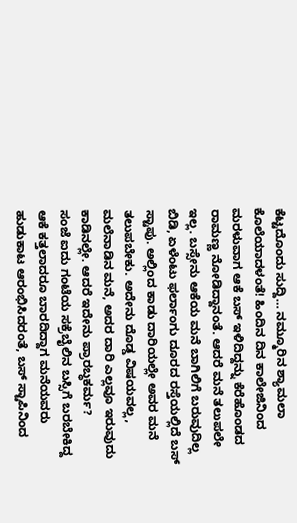ಕೆಟ್ಟದೊಂದು ಸುದ್ದಿ… ನಮ್ಮೂರಿನ ಶ್ಯಾಮಲಾ ಕೊಲೆಯಾದಳಂತೆ! ಹಿಂದಿನ ದಿನ ಕಾಲೇಜಿನಿಂದ ಮರಳುವಾಗ ಆಕೆ ಬಸ್ ಇಳಿದಿದ್ದನ್ನು ಕೆರೆಹೊಂಡದ ರಾಮಣ್ಣ ನೋಡಿದ್ದಾನಂತೆ. ಆದರೆ ಮನೆ ತಲುಪಲೇ ಇಲ್ಲ. ಬಸ್ಸೇನು ಆಕೆಯ ಮನೆ ಬಾಗಿಲಿಗೆ ಬರುವುದಿಲ್ಲ ಬಿಡಿ, ಏಳೆಂಟು ಫರ್ಲಾಂಗು ದೂರದ ರಸ್ತೆಯಲ್ಲಿದೆ ಬಸ್ ಸ್ಟಾಪು. ಅಲ್ಲಿಂದ ಕಾಡು ದಾರಿಯಲ್ಲೇ ಅವರ ಮನೆ ತಲುಪಬೇಕು. ಅದೇನು ದೊಡ್ಡ ವಿಷಯವಲ್ಲ, ಮಲೆನಾಡಿನ ಮನೆ, ಅದರ ದಾರಿ ಎಲ್ಲವೂ ಇರುವುದು ಕಾಡಿನಲ್ಲೇ. ಆದರೆ ಇದೇನು ಪ್ರಾರಬ್ಧಕರ್ಮ?
ಸಂಜೆ ಐದು ಗಂಟೆಯ ಸಕ್ರೆಬೈಲಿನ ಬಸ್ಸಿಗೆ ಬರಬೇಕಿದ್ದ ಆಕೆ ಕತ್ತಲಾದರೂ ಬಾರದಿದ್ದಾಗ ಮನೆಯವರು ಹುಡುಕಾಟ ಆರಂಭಿಸಿದರಂತೆ, ಬಸ್ ಸ್ಟಾಪಿನಿಂದ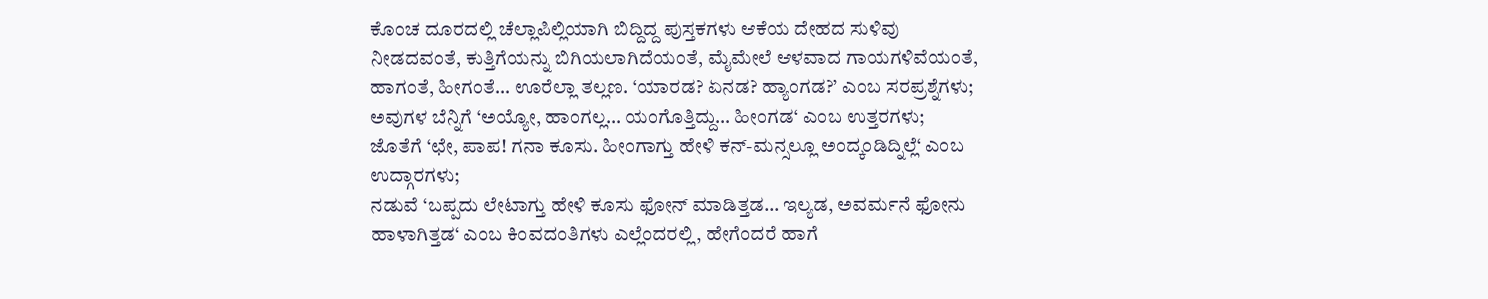ಕೊಂಚ ದೂರದಲ್ಲಿ ಚೆಲ್ಲಾಪಿಲ್ಲಿಯಾಗಿ ಬಿದ್ದಿದ್ದ ಪುಸ್ತಕಗಳು ಆಕೆಯ ದೇಹದ ಸುಳಿವು ನೀಡದವಂತೆ, ಕುತ್ತಿಗೆಯನ್ನು ಬಿಗಿಯಲಾಗಿದೆಯಂತೆ, ಮೈಮೇಲೆ ಆಳವಾದ ಗಾಯಗಳಿವೆಯಂತೆ, ಹಾಗಂತೆ, ಹೀಗಂತೆ… ಊರೆಲ್ಲಾ ತಲ್ಲಣ. ‘ಯಾರಡ? ಏನಡ? ಹ್ಯಾಂಗಡ?’ ಎಂಬ ಸರಪ್ರಶ್ನೆಗಳು;
ಅವುಗಳ ಬೆನ್ನಿಗೆ ‘ಅಯ್ಯೋ, ಹಾಂಗಲ್ಲ… ಯಂಗೊತ್ತಿದ್ದು… ಹೀಂಗಡ‘ ಎಂಬ ಉತ್ತರಗಳು;
ಜೊತೆಗೆ ‘ಛೇ, ಪಾಪ! ಗನಾ ಕೂಸು. ಹೀಂಗಾಗ್ತು ಹೇಳಿ ಕನ್-ಮನ್ಸಲ್ಲೂ ಅಂದ್ಕಂಡಿದ್ನಿಲ್ಲೆ‘ ಎಂಬ ಉದ್ಗಾರಗಳು;
ನಡುವೆ ‘ಬಪ್ಪದು ಲೇಟಾಗ್ತು ಹೇಳಿ ಕೂಸು ಫೋನ್ ಮಾಡಿತ್ತಡ… ಇಲ್ಯಡ, ಅವರ್ಮನೆ ಫೋನು ಹಾಳಾಗಿತ್ತಡ‘ ಎಂಬ ಕಿಂವದಂತಿಗಳು ಎಲ್ಲೆಂದರಲ್ಲಿ, ಹೇಗೆಂದರೆ ಹಾಗೆ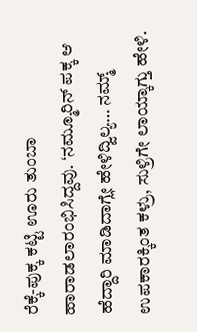ರೆಕ್ಕೆ-ಪುಕ್ಕ ಕಟ್ಟಿ ಊರು ತುಂಬಾ ಹಾರಾಡಲಾರಂಭಿಸಿದ್ದವು. ‘ನಮ್ಮೂರಿನ್ ಪಕ್ಕ ಆ ಹೆದ್ದಾರಿ ಮಾಡಿದಾಗ್ಲೇ ಹೇಳಿದ್ವಿಲ್ಯ… ನಮ್ಮ್ ಉಪಕಾರಕ್ಕಿಂತ ಕಳ್ರು, ಸುಳ್ರಿಗೇ ಲಾಯ್ಕಾಗ್ತು ಹೇಳಿ.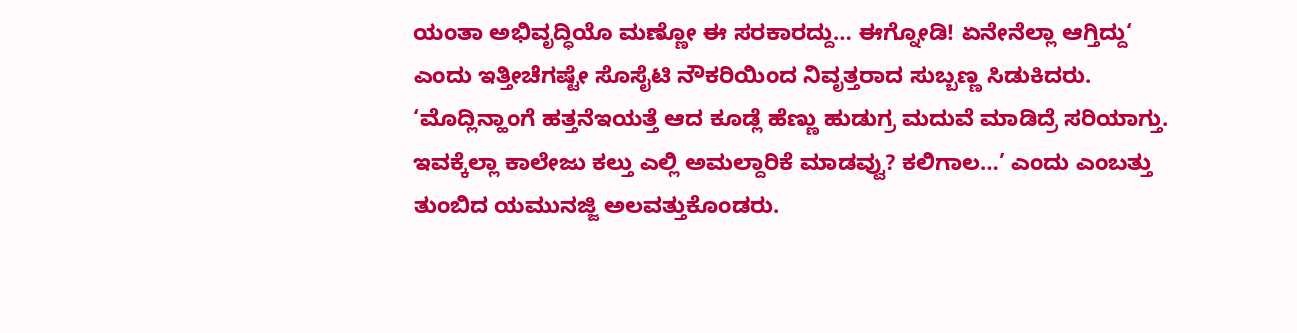ಯಂತಾ ಅಭಿವೃದ್ಧಿಯೊ ಮಣ್ಣೋ ಈ ಸರಕಾರದ್ದು… ಈಗ್ನೋಡಿ! ಏನೇನೆಲ್ಲಾ ಆಗ್ತಿದ್ದು‘ ಎಂದು ಇತ್ತೀಚೆಗಷ್ಟೇ ಸೊಸೈಟಿ ನೌಕರಿಯಿಂದ ನಿವೃತ್ತರಾದ ಸುಬ್ಬಣ್ಣ ಸಿಡುಕಿದರು.
‘ಮೊದ್ಲಿನ್ಹಾಂಗೆ ಹತ್ತನೆಇಯತ್ತೆ ಆದ ಕೂಡ್ಲೆ ಹೆಣ್ಣು ಹುಡುಗ್ರ ಮದುವೆ ಮಾಡಿದ್ರೆ ಸರಿಯಾಗ್ತು. ಇವಕ್ಕೆಲ್ಲಾ ಕಾಲೇಜು ಕಲ್ತು ಎಲ್ಲಿ ಅಮಲ್ದಾರಿಕೆ ಮಾಡವ್ವು? ಕಲಿಗಾಲ…’ ಎಂದು ಎಂಬತ್ತು ತುಂಬಿದ ಯಮುನಜ್ಜಿ ಅಲವತ್ತುಕೊಂಡರು.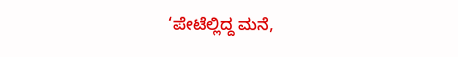‘ಪೇಟೆಲ್ಲಿದ್ದ ಮನೆ,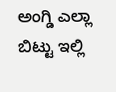ಅಂಗ್ಡಿ ಎಲ್ಲಾ ಬಿಟ್ಟು ಇಲ್ಲಿ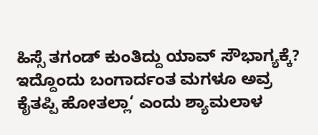ಹಿಸ್ಸೆ ತಗಂಡ್ ಕುಂತಿದ್ದು ಯಾವ್ ಸೌಭಾಗ್ಯಕ್ಕೆ? ಇದ್ದೊಂದು ಬಂಗಾರ್ದಂತ ಮಗಳೂ ಅವ್ರ ಕೈತಪ್ಪಿ ಹೋತಲ್ಲಾ‘ ಎಂದು ಶ್ಯಾಮಲಾಳ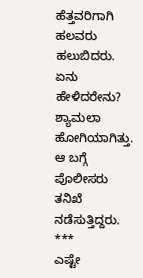ಹೆತ್ತವರಿಗಾಗಿ ಹಲವರು ಹಲುಬಿದರು.
ಏನು ಹೇಳಿದರೇನು? ಶ್ಯಾಮಲಾ ಹೋಗಿಯಾಗಿತ್ತು. ಆ ಬಗ್ಗೆ ಪೊಲೀಸರು ತನಿಖೆ ನಡೆಸುತ್ತಿದ್ದರು.
***
ಎಷ್ಟೇ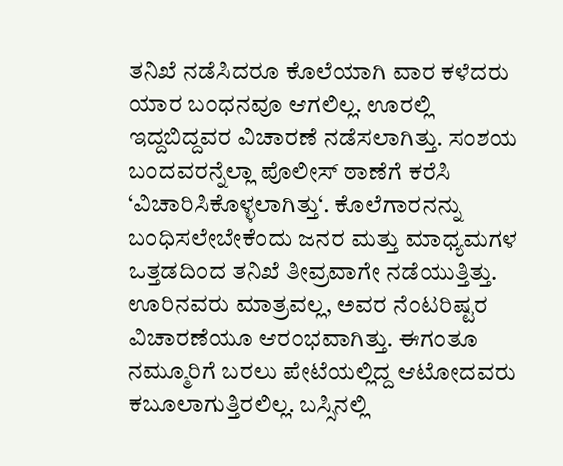ತನಿಖೆ ನಡೆಸಿದರೂ ಕೊಲೆಯಾಗಿ ವಾರ ಕಳೆದರು ಯಾರ ಬಂಧನವೂ ಆಗಲಿಲ್ಲ. ಊರಲ್ಲಿ ಇದ್ದಬಿದ್ದವರ ವಿಚಾರಣೆ ನಡೆಸಲಾಗಿತ್ತು. ಸಂಶಯ ಬಂದವರನ್ನೆಲ್ಲಾ ಪೊಲೀಸ್ ಠಾಣೆಗೆ ಕರೆಸಿ ‘ವಿಚಾರಿಸಿಕೊಳ್ಳಲಾಗಿತ್ತು‘. ಕೊಲೆಗಾರನನ್ನು ಬಂಧಿಸಲೇಬೇಕೆಂದು ಜನರ ಮತ್ತು ಮಾಧ್ಯಮಗಳ ಒತ್ತಡದಿಂದ ತನಿಖೆ ತೀವ್ರವಾಗೇ ನಡೆಯುತ್ತಿತ್ತು. ಊರಿನವರು ಮಾತ್ರವಲ್ಲ, ಅವರ ನೆಂಟರಿಷ್ಟರ ವಿಚಾರಣೆಯೂ ಆರಂಭವಾಗಿತ್ತು. ಈಗಂತೂ ನಮ್ಮೂರಿಗೆ ಬರಲು ಪೇಟೆಯಲ್ಲಿದ್ದ ಆಟೋದವರು ಕಬೂಲಾಗುತ್ತಿರಲಿಲ್ಲ. ಬಸ್ಸಿನಲ್ಲಿ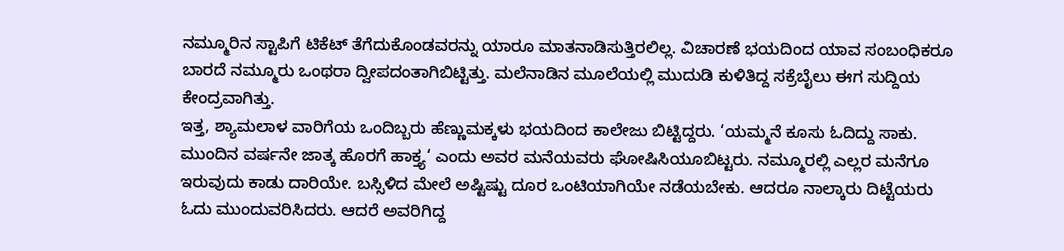ನಮ್ಮೂರಿನ ಸ್ಟಾಪಿಗೆ ಟಿಕೆಟ್ ತೆಗೆದುಕೊಂಡವರನ್ನು ಯಾರೂ ಮಾತನಾಡಿಸುತ್ತಿರಲಿಲ್ಲ. ವಿಚಾರಣೆ ಭಯದಿಂದ ಯಾವ ಸಂಬಂಧಿಕರೂ ಬಾರದೆ ನಮ್ಮೂರು ಒಂಥರಾ ದ್ವೀಪದಂತಾಗಿಬಿಟ್ಟಿತ್ತು. ಮಲೆನಾಡಿನ ಮೂಲೆಯಲ್ಲಿ ಮುದುಡಿ ಕುಳಿತಿದ್ದ ಸಕ್ರೆಬೈಲು ಈಗ ಸುದ್ದಿಯ ಕೇಂದ್ರವಾಗಿತ್ತು.
ಇತ್ತ, ಶ್ಯಾಮಲಾಳ ವಾರಿಗೆಯ ಒಂದಿಬ್ಬರು ಹೆಣ್ಣುಮಕ್ಕಳು ಭಯದಿಂದ ಕಾಲೇಜು ಬಿಟ್ಟಿದ್ದರು. ‘ಯಮ್ಮನೆ ಕೂಸು ಓದಿದ್ದು ಸಾಕು. ಮುಂದಿನ ವರ್ಷನೇ ಜಾತ್ಕ ಹೊರಗೆ ಹಾಕ್ತ್ಯ‘ ಎಂದು ಅವರ ಮನೆಯವರು ಘೋಷಿಸಿಯೂಬಿಟ್ಟರು. ನಮ್ಮೂರಲ್ಲಿ ಎಲ್ಲರ ಮನೆಗೂ ಇರುವುದು ಕಾಡು ದಾರಿಯೇ. ಬಸ್ಸಿಳಿದ ಮೇಲೆ ಅಷ್ಟಿಷ್ಟು ದೂರ ಒಂಟಿಯಾಗಿಯೇ ನಡೆಯಬೇಕು. ಆದರೂ ನಾಲ್ಕಾರು ದಿಟ್ಟೆಯರು ಓದು ಮುಂದುವರಿಸಿದರು. ಆದರೆ ಅವರಿಗಿದ್ದ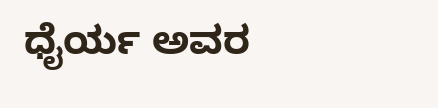ಧೈರ್ಯ ಅವರ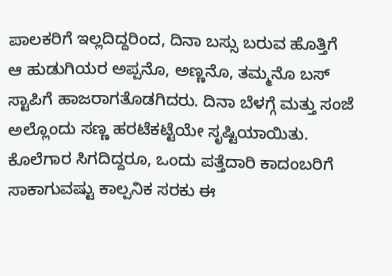ಪಾಲಕರಿಗೆ ಇಲ್ಲದಿದ್ದರಿಂದ, ದಿನಾ ಬಸ್ಸು ಬರುವ ಹೊತ್ತಿಗೆ ಆ ಹುಡುಗಿಯರ ಅಪ್ಪನೊ, ಅಣ್ಣನೊ, ತಮ್ಮನೊ ಬಸ್ ಸ್ಟಾಪಿಗೆ ಹಾಜರಾಗತೊಡಗಿದರು. ದಿನಾ ಬೆಳಗ್ಗೆ ಮತ್ತು ಸಂಜೆ ಅಲ್ಲೊಂದು ಸಣ್ಣ ಹರಟೆಕಟ್ಟೆಯೇ ಸೃಷ್ಟಿಯಾಯಿತು. ಕೊಲೆಗಾರ ಸಿಗದಿದ್ದರೂ, ಒಂದು ಪತ್ತೆದಾರಿ ಕಾದಂಬರಿಗೆ ಸಾಕಾಗುವಷ್ಟು ಕಾಲ್ಪನಿಕ ಸರಕು ಈ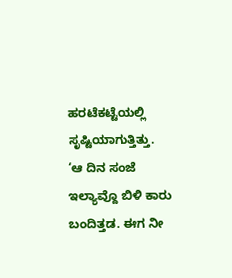ಹರಟೆಕಟ್ಟೆಯಲ್ಲಿ ಸೃಷ್ಟಿಯಾಗುತ್ತಿತ್ತು.
‘ಆ ದಿನ ಸಂಜೆ ಇಲ್ಯಾವ್ದೊ ಬಿಳಿ ಕಾರು ಬಂದಿತ್ತಡ. ಈಗ ನೀ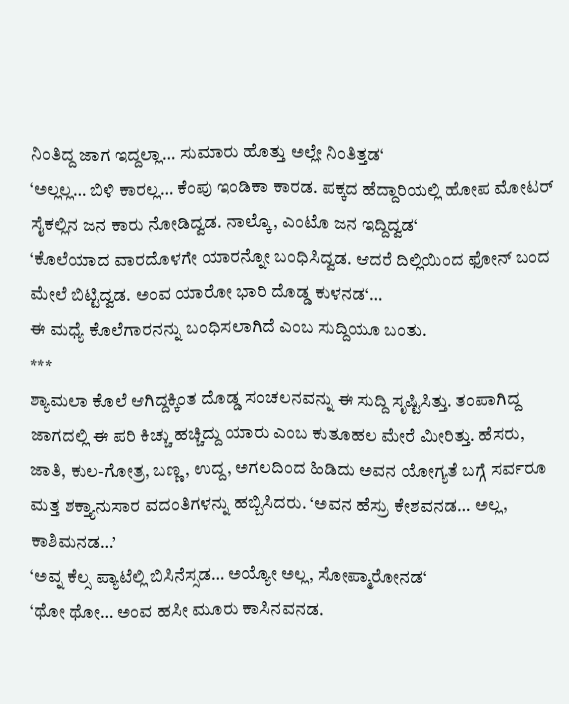ನಿಂತಿದ್ದ ಜಾಗ ಇದ್ದಲ್ಲಾ… ಸುಮಾರು ಹೊತ್ತು ಅಲ್ಲೇ ನಿಂತಿತ್ತಡ‘
‘ಅಲ್ಲಲ್ಲ… ಬಿಳಿ ಕಾರಲ್ಲ… ಕೆಂಪು ಇಂಡಿಕಾ ಕಾರಡ. ಪಕ್ಕದ ಹೆದ್ದಾರಿಯಲ್ಲಿ ಹೋಪ ಮೋಟರ್ ಸೈಕಲ್ಲಿನ ಜನ ಕಾರು ನೋಡಿದ್ವಡ. ನಾಲ್ಕೊ, ಎಂಟೊ ಜನ ಇದ್ದಿದ್ವಡ‘
‘ಕೊಲೆಯಾದ ವಾರದೊಳಗೇ ಯಾರನ್ನೋ ಬಂಧಿಸಿದ್ವಡ. ಆದರೆ ದಿಲ್ಲಿಯಿಂದ ಫೋನ್ ಬಂದ ಮೇಲೆ ಬಿಟ್ಟಿದ್ವಡ. ಅಂವ ಯಾರೋ ಭಾರಿ ದೊಡ್ಡ ಕುಳನಡ‘…
ಈ ಮಧ್ಯೆ ಕೊಲೆಗಾರನನ್ನು ಬಂಧಿಸಲಾಗಿದೆ ಎಂಬ ಸುದ್ದಿಯೂ ಬಂತು.
***
ಶ್ಯಾಮಲಾ ಕೊಲೆ ಆಗಿದ್ದಕ್ಕಿಂತ ದೊಡ್ಡ ಸಂಚಲನವನ್ನು ಈ ಸುದ್ದಿ ಸೃಷ್ಟಿಸಿತ್ತು. ತಂಪಾಗಿದ್ದ ಜಾಗದಲ್ಲಿ ಈ ಪರಿ ಕಿಚ್ಚು ಹಚ್ಚಿದ್ದು ಯಾರು ಎಂಬ ಕುತೂಹಲ ಮೇರೆ ಮೀರಿತ್ತು. ಹೆಸರು, ಜಾತಿ, ಕುಲ-ಗೋತ್ರ, ಬಣ್ಣ, ಉದ್ದ, ಅಗಲದಿಂದ ಹಿಡಿದು ಅವನ ಯೋಗ್ಯತೆ ಬಗ್ಗೆ ಸರ್ವರೂ ಮತ್ತ ಶಕ್ತ್ಯಾನುಸಾರ ವದಂತಿಗಳನ್ನು ಹಬ್ಬಿಸಿದರು. ‘ಅವನ ಹೆಸ್ರು ಕೇಶವನಡ… ಅಲ್ಲ, ಕಾಶಿಮನಡ…’
‘ಅವ್ನ ಕೆಲ್ಸ ಪ್ಯಾಟೆಲ್ಲಿ ಬಿಸಿನೆಸ್ಸಡ… ಅಯ್ಯೋ ಅಲ್ಲ, ಸೋಪ್ಮಾರೋನಡ‘
‘ಥೋ ಥೋ… ಅಂವ ಹಸೀ ಮೂರು ಕಾಸಿನವನಡ.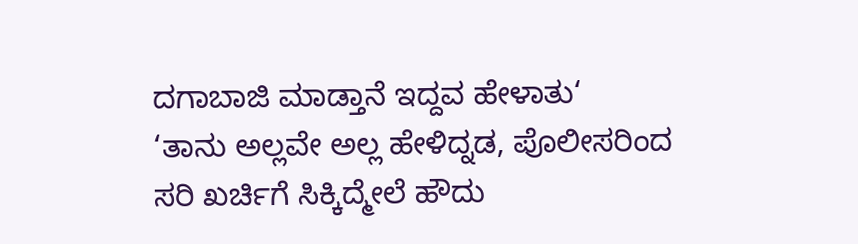ದಗಾಬಾಜಿ ಮಾಡ್ತಾನೆ ಇದ್ದವ ಹೇಳಾತು‘
‘ತಾನು ಅಲ್ಲವೇ ಅಲ್ಲ ಹೇಳಿದ್ನಡ, ಪೊಲೀಸರಿಂದ ಸರಿ ಖರ್ಚಿಗೆ ಸಿಕ್ಕಿದ್ಮೇಲೆ ಹೌದು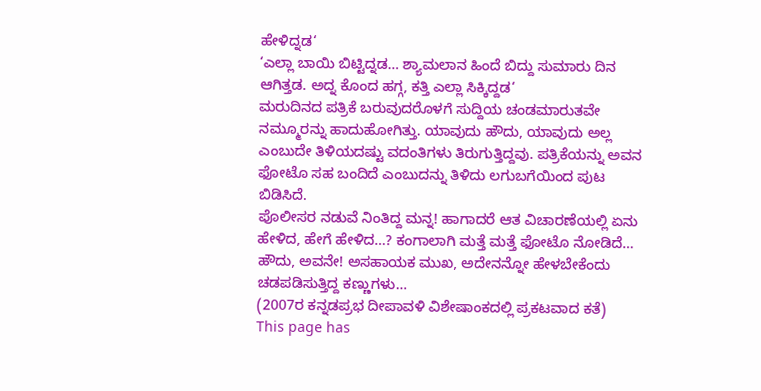ಹೇಳಿದ್ನಡ‘
‘ಎಲ್ಲಾ ಬಾಯಿ ಬಿಟ್ಟಿದ್ನಡ… ಶ್ಯಾಮಲಾನ ಹಿಂದೆ ಬಿದ್ದು ಸುಮಾರು ದಿನ ಆಗಿತ್ತಡ. ಅದ್ನ ಕೊಂದ ಹಗ್ಗ, ಕತ್ತಿ ಎಲ್ಲಾ ಸಿಕ್ಕಿದ್ದಡ‘
ಮರುದಿನದ ಪತ್ರಿಕೆ ಬರುವುದರೊಳಗೆ ಸುದ್ದಿಯ ಚಂಡಮಾರುತವೇ ನಮ್ಮೂರನ್ನು ಹಾದುಹೋಗಿತ್ತು. ಯಾವುದು ಹೌದು, ಯಾವುದು ಅಲ್ಲ ಎಂಬುದೇ ತಿಳಿಯದಷ್ಟು ವದಂತಿಗಳು ತಿರುಗುತ್ತಿದ್ದವು. ಪತ್ರಿಕೆಯನ್ನು ಅವನ ಫೋಟೊ ಸಹ ಬಂದಿದೆ ಎಂಬುದನ್ನು ತಿಳಿದು ಲಗುಬಗೆಯಿಂದ ಪುಟ ಬಿಡಿಸಿದೆ.
ಪೊಲೀಸರ ನಡುವೆ ನಿಂತಿದ್ದ ಮನ್ನ! ಹಾಗಾದರೆ ಆತ ವಿಚಾರಣೆಯಲ್ಲಿ ಏನು ಹೇಳಿದ, ಹೇಗೆ ಹೇಳಿದ…? ಕಂಗಾಲಾಗಿ ಮತ್ತೆ ಮತ್ತೆ ಫೋಟೊ ನೋಡಿದೆ… ಹೌದು, ಅವನೇ! ಅಸಹಾಯಕ ಮುಖ, ಅದೇನನ್ನೋ ಹೇಳಬೇಕೆಂದು ಚಡಪಡಿಸುತ್ತಿದ್ದ ಕಣ್ಣುಗಳು…
(2007ರ ಕನ್ನಡಪ್ರಭ ದೀಪಾವಳಿ ವಿಶೇಷಾಂಕದಲ್ಲಿ ಪ್ರಕಟವಾದ ಕತೆ)
This page has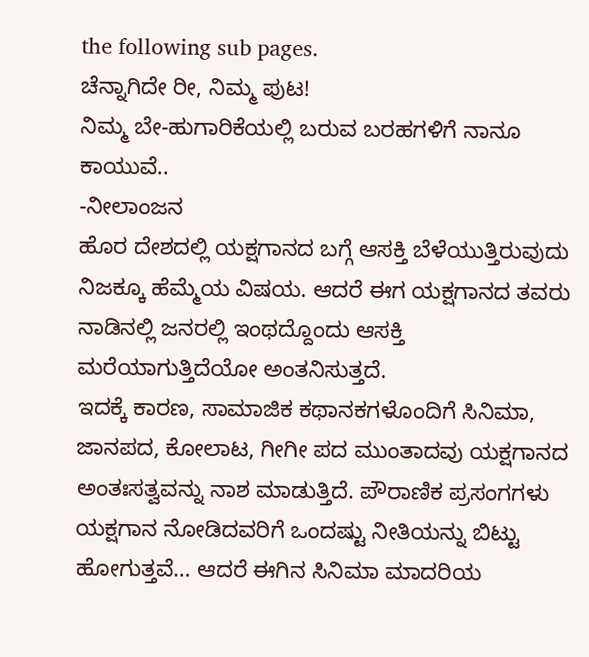the following sub pages.
ಚೆನ್ನಾಗಿದೇ ರೀ, ನಿಮ್ಮ ಪುಟ!
ನಿಮ್ಮ ಬೇ-ಹುಗಾರಿಕೆಯಲ್ಲಿ ಬರುವ ಬರಹಗಳಿಗೆ ನಾನೂ ಕಾಯುವೆ..
-ನೀಲಾಂಜನ
ಹೊರ ದೇಶದಲ್ಲಿ ಯಕ್ಷಗಾನದ ಬಗ್ಗೆ ಆಸಕ್ತಿ ಬೆಳೆಯುತ್ತಿರುವುದು ನಿಜಕ್ಕೂ ಹೆಮ್ಮೆಯ ವಿಷಯ. ಆದರೆ ಈಗ ಯಕ್ಷಗಾನದ ತವರು ನಾಡಿನಲ್ಲಿ ಜನರಲ್ಲಿ ಇಂಥದ್ದೊಂದು ಆಸಕ್ತಿ ಮರೆಯಾಗುತ್ತಿದೆಯೋ ಅಂತನಿಸುತ್ತದೆ.
ಇದಕ್ಕೆ ಕಾರಣ, ಸಾಮಾಜಿಕ ಕಥಾನಕಗಳೊಂದಿಗೆ ಸಿನಿಮಾ, ಜಾನಪದ, ಕೋಲಾಟ, ಗೀಗೀ ಪದ ಮುಂತಾದವು ಯಕ್ಷಗಾನದ ಅಂತಃಸತ್ವವನ್ನು ನಾಶ ಮಾಡುತ್ತಿದೆ. ಪೌರಾಣಿಕ ಪ್ರಸಂಗಗಳು ಯಕ್ಷಗಾನ ನೋಡಿದವರಿಗೆ ಒಂದಷ್ಟು ನೀತಿಯನ್ನು ಬಿಟ್ಟು ಹೋಗುತ್ತವೆ… ಆದರೆ ಈಗಿನ ಸಿನಿಮಾ ಮಾದರಿಯ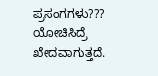ಪ್ರಸಂಗಗಳು???
ಯೋಚಿಸಿದ್ರೆ ಖೇದವಾಗುತ್ತದೆ.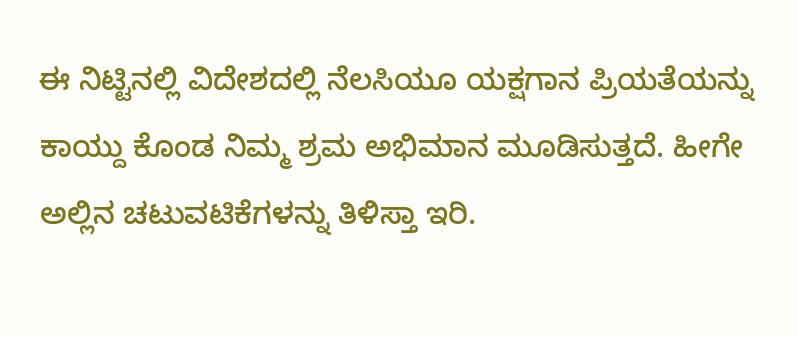ಈ ನಿಟ್ಟಿನಲ್ಲಿ ವಿದೇಶದಲ್ಲಿ ನೆಲಸಿಯೂ ಯಕ್ಷಗಾನ ಪ್ರಿಯತೆಯನ್ನು ಕಾಯ್ದು ಕೊಂಡ ನಿಮ್ಮ ಶ್ರಮ ಅಭಿಮಾನ ಮೂಡಿಸುತ್ತದೆ. ಹೀಗೇ ಅಲ್ಲಿನ ಚಟುವಟಿಕೆಗಳನ್ನು ತಿಳಿಸ್ತಾ ಇರಿ.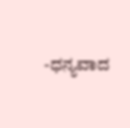-ಧನ್ಯವಾದ